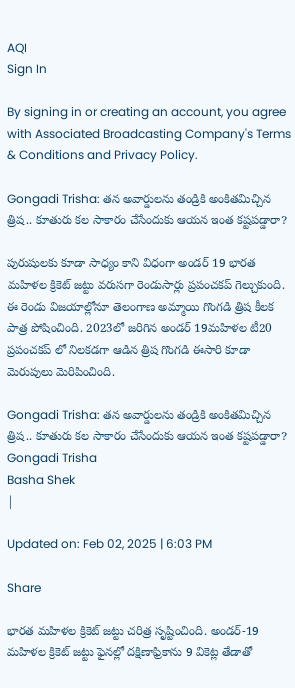AQI
Sign In

By signing in or creating an account, you agree with Associated Broadcasting Company's Terms & Conditions and Privacy Policy.

Gongadi Trisha: తన అవార్డులను తండ్రికి అంకితమిచ్చిన త్రిష.. కూతురు కల సాకారం చేసేందుకు ఆయన ఇంత కష్టపడ్డారా?

పురుషులకు కూడా సాధ్యం కాని విధంగా అండర్ 19 భారత మహిళల క్రికెట్ జట్టు వరుసగా రెండుసార్లు ప్రపంచకప్ గెల్చుకుంది. ఈ రెండు విజయాల్లోనూ తెలంగాణ అమ్మాయి గొంగడి త్రిష కీలక పాత్ర పోషించింది. 2023లో జరిగిన అండర్ 19మహిళల టీ20 ప్రపంచకప్ లో నిలకడగా ఆడిన త్రిష గొంగడి ఈసారి కూడా మెరుపులు మెరిపించింది.

Gongadi Trisha: తన అవార్డులను తండ్రికి అంకితమిచ్చిన త్రిష.. కూతురు కల సాకారం చేసేందుకు ఆయన ఇంత కష్టపడ్డారా?
Gongadi Trisha
Basha Shek
|

Updated on: Feb 02, 2025 | 6:03 PM

Share

భారత మహిళల క్రికెట్ జట్టు చరిత్ర సృష్టించింది. అండర్-19 మహిళల క్రికెట్ జట్టు ఫైనల్లో దక్షిణాఫ్రికాను 9 వికెట్ల తేడాతో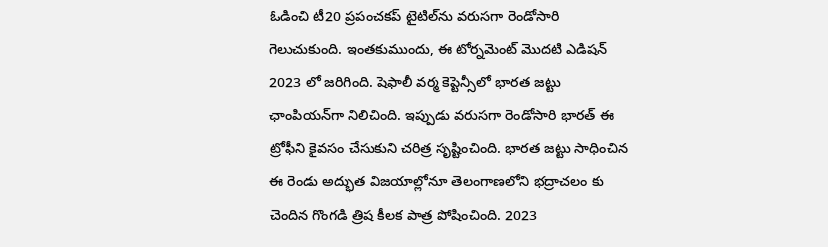ఓడించి టీ20 ప్రపంచకప్ టైటిల్‌ను వరుసగా రెండోసారి గెలుచుకుంది. ఇంతకుముందు, ఈ టోర్నమెంట్ మొదటి ఎడిషన్ 2023 లో జరిగింది. షెఫాలీ వర్మ కెప్టెన్సీలో భారత జట్టు ఛాంపియన్‌గా నిలిచింది. ఇప్పుడు వరుసగా రెండోసారి భారత్ ఈ ట్రోఫీని కైవసం చేసుకుని చరిత్ర సృష్టించింది. భారత జట్టు సాధించిన ఈ రెండు అద్భుత విజయాల్లోనూ తెలంగాణలోని భద్రాచలం కు చెందిన గొంగడి త్రిష కీలక పాత్ర పోషించింది. 2023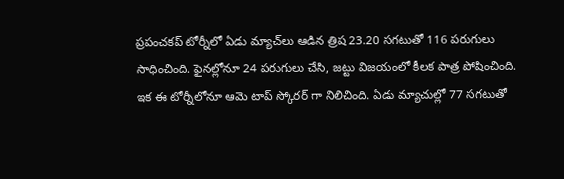ప్రపంచకప్ టోర్నీలో ఏడు మ్యాచ్‌లు ఆడిన త్రిష 23.20 సగటుతో 116 పరుగులు సాధించింది. ఫైనల్లోనూ 24 పరుగులు చేసి, జట్టు విజయంలో కీలక పాత్ర పోషించింది. ఇక ఈ టోర్నీలోనూ ఆమె టాప్ స్కోరర్ గా నిలిచింది. ఏడు మ్యాచుల్లో 77 సగటుతో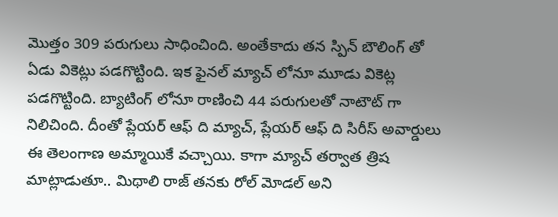మొత్తం 309 పరుగులు సాధించింది. అంతేకాదు తన స్పిన్ బౌలింగ్ తో ఏడు వికెట్లు పడగొట్టింది. ఇక ఫైనల్ మ్యాచ్ లోనూ మూడు వికెట్ల పడగొట్టింది. బ్యాటింగ్ లోనూ రాణించి 44 పరుగులతో నాటౌట్ గా నిలిచింది. దీంతో ప్లేయర్ ఆఫ్ ది మ్యాచ్, ప్లేయర్ ఆఫ్ ది సిరీస్ అవార్డులు ఈ తెలంగాణ అమ్మాయికే వచ్చాయి. కాగా మ్యాచ్‌ తర్వాత త్రిష మాట్లాడుతూ.. మిథాలి రాజ్ తనకు రోల్‌ మోడల్ అని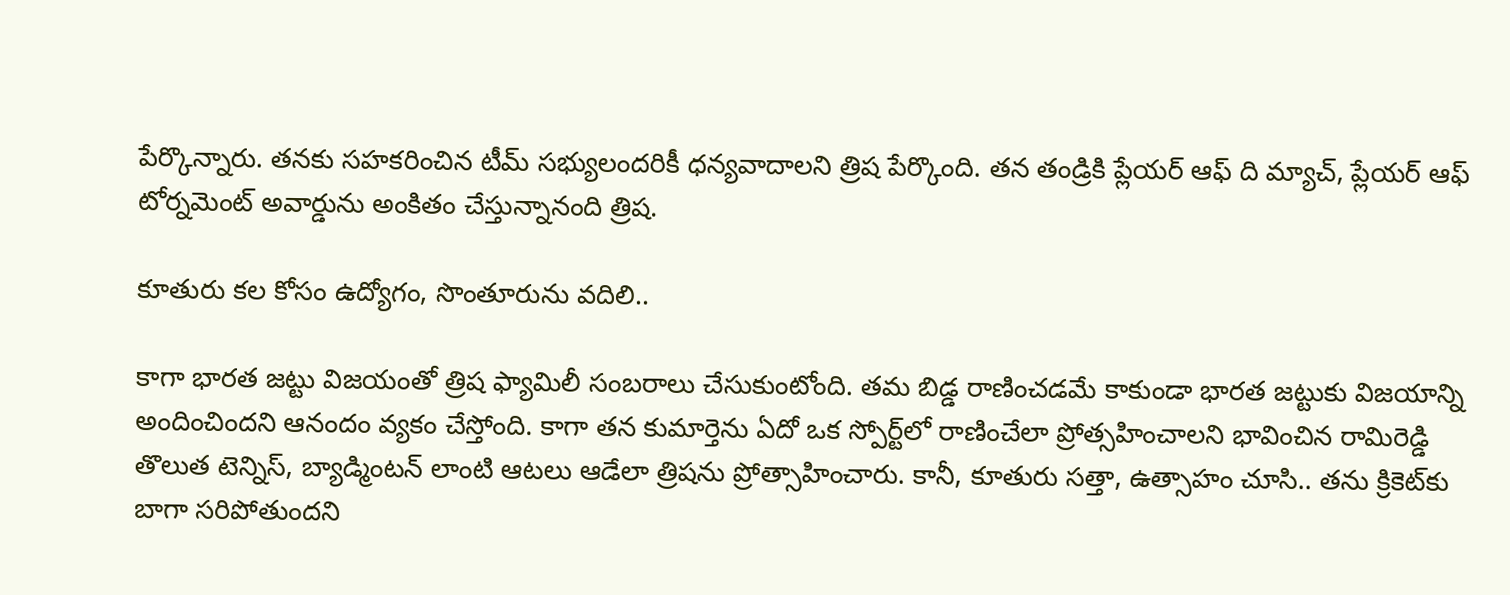పేర్కొన్నారు. తనకు సహకరించిన టీమ్ సభ్యులందరికీ ధన్యవాదాలని త్రిష పేర్కొంది. తన తండ్రికి ప్లేయర్ ఆఫ్‌ ది మ్యాచ్, ప్లేయర్ ఆఫ్ టోర్నమెంట్ అవార్డును అంకితం చేస్తున్నానంది త్రిష.

కూతురు కల కోసం ఉద్యోగం, సొంతూరును వదిలి..

కాగా భారత జట్టు విజయంతో త్రిష ఫ్యామిలీ సంబరాలు చేసుకుంటోంది. తమ బిడ్డ రాణించడమే కాకుండా భారత జట్టుకు విజయాన్ని అందించిందని ఆనందం వ్యకం చేస్తోంది. కాగా తన కుమార్తెను ఏదో ఒక స్పోర్ట్‌లో రాణించేలా ప్రోత్సహించాలని భావించిన రామిరెడ్డి తొలుత టెన్నిస్, బ్యాడ్మింటన్ లాంటి ఆటలు ఆడేలా త్రిషను ప్రోత్సాహించారు. కానీ, కూతురు సత్తా, ఉత్సాహం చూసి.. తను క్రికెట్‌కు బాగా సరిపోతుందని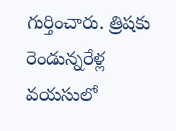గుర్తించారు. త్రిషకు రెండున్నరేళ్ల వయసులో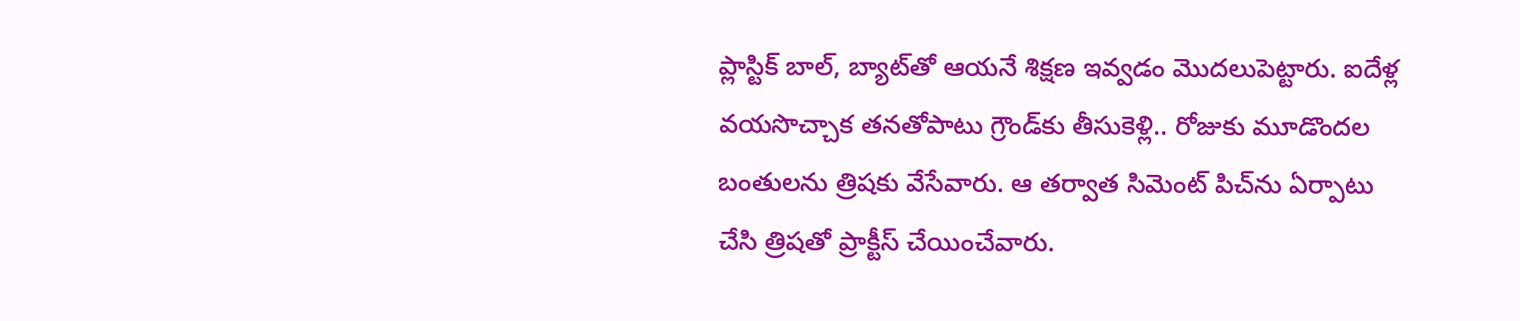ప్లాస్టిక్ బాల్, బ్యాట్‌‌తో ఆయనే శిక్షణ ఇవ్వడం మొదలుపెట్టారు. ఐదేళ్ల వయసొచ్చాక తనతోపాటు గ్రౌండ్‌కు తీసుకెళ్లి.. రోజుకు మూడొందల బంతులను త్రిషకు వేసేవారు. ఆ తర్వాత సిమెంట్ పిచ్‌ను ఏర్పాటు చేసి త్రిషతో ప్రాక్టీస్ చేయించేవారు.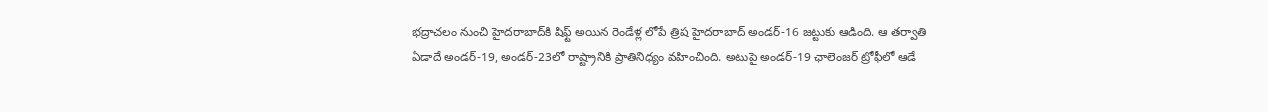భద్రాచలం నుంచి హైదరాబాద్‌కి షిఫ్ట్ అయిన రెండేళ్ల లోపే త్రిష హైదరాబాద్ అండర్-16 జట్టుకు ఆడింది. ఆ తర్వాతి ఏడాదే అండర్-19, అండర్-23లో రాష్ట్రానికి ప్రాతినిధ్యం వహించింది. అటుపై అండర్-19 ఛాలెంజర్ ట్రోఫీలో ఆడే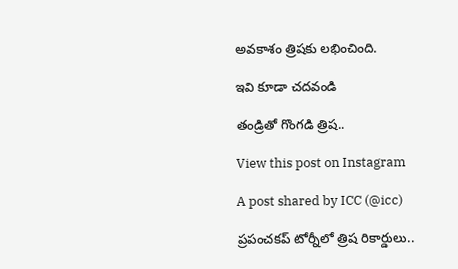అవకాశం త్రిషకు లభించింది.

ఇవి కూడా చదవండి

తండ్రితో గొంగడి త్రిష..

View this post on Instagram

A post shared by ICC (@icc)

ప్రపంచకప్ టోర్నీలో త్రిష రికార్డులు..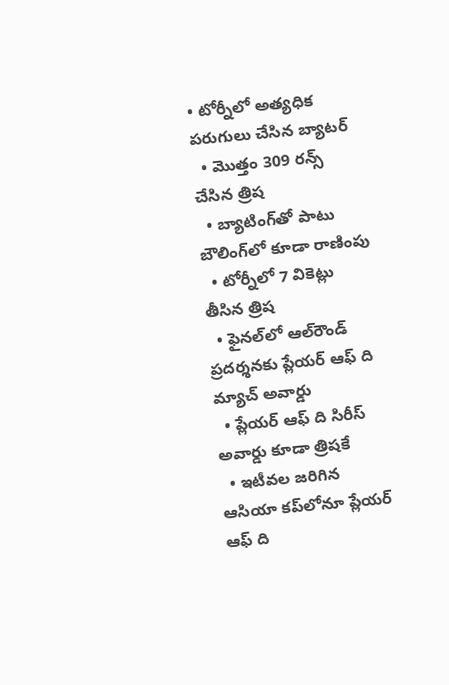• టోర్నీలో అత్యధిక పరుగులు చేసిన బ్యాటర్‌
  • మొత్తం 309 రన్స్‌ చేసిన త్రిష
  • బ్యాటింగ్‌తో పాటు బౌలింగ్‌లో కూడా రాణింపు
  • టోర్నీలో 7 వికెట్లు తీసిన త్రిష
  • ఫైనల్‌లో ఆల్‌రౌండ్ ప్రదర్శనకు ప్లేయర్ ఆఫ్‌ ది మ్యాచ్‌ అవార్డు
  • ప్లేయర్ ఆఫ్‌ ది సిరీస్‌ అవార్డు కూడా త్రిషకే
  • ఇటీవల జరిగిన ఆసియా కప్‌లోనూ ప్లేయర్ ఆఫ్ ది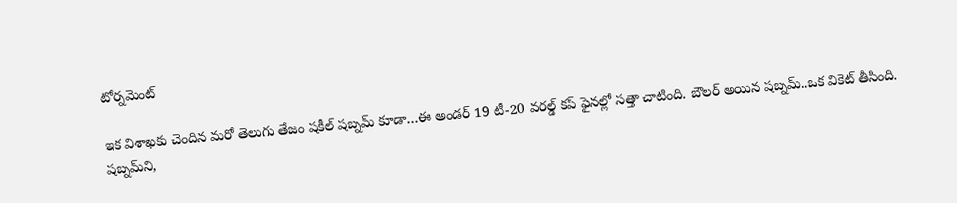టోర్నమెంట్‌

ఇక విశాఖకు చెందిన మరో తెలుగు తేజం షకీల్‌ షబ్నమ్‌ కూడా…ఈ అండర్‌ 19 టీ-20 వరల్డ్‌ కప్‌ ఫైనల్లో సత్తా చాటింది. బౌలర్‌ అయిన షబ్నమ్‌..ఒక వికెట్‌ తీసింది. షబ్నమ్‌ని,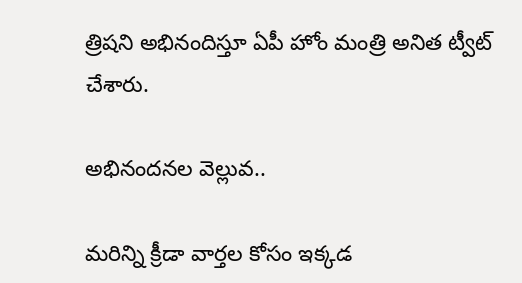త్రిషని అభినందిస్తూ ఏపీ హోం మంత్రి అనిత ట్వీట్‌ చేశారు.

అభినందనల వెల్లువ..

మరిన్ని క్రీడా వార్తల కోసం ఇక్కడ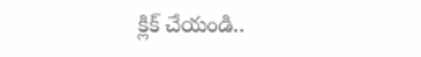క్లిక్ చేయండి..